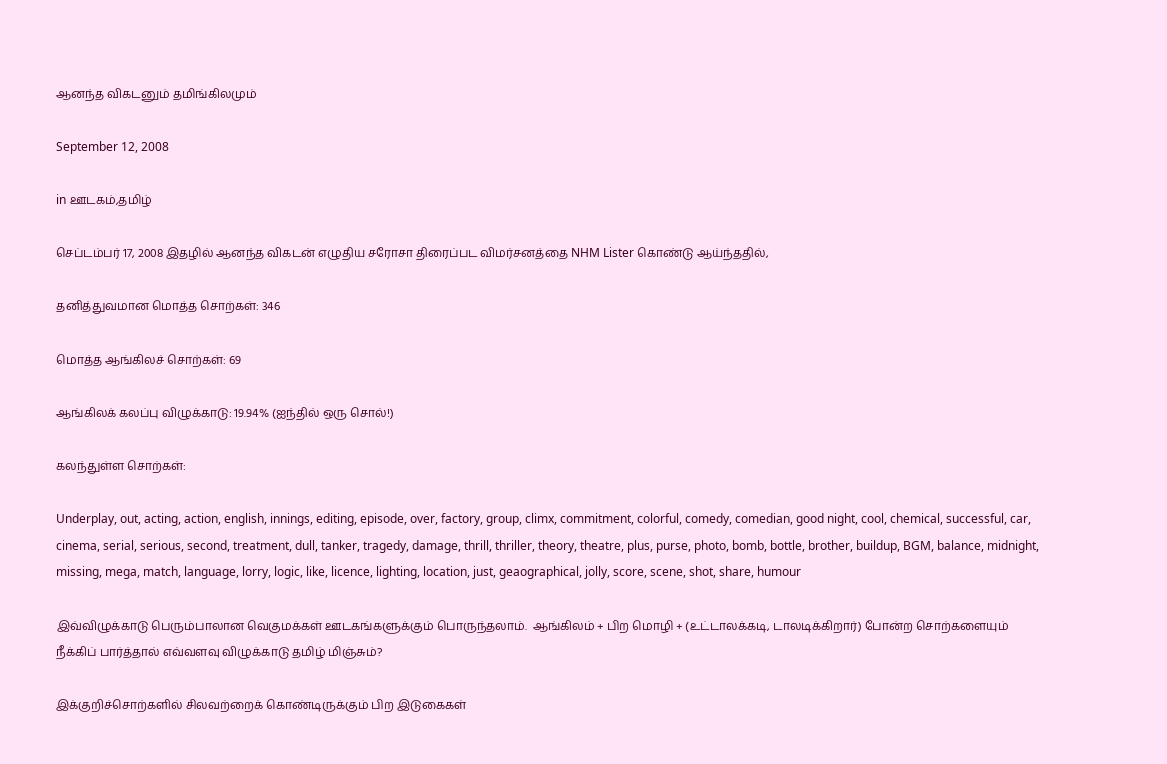ஆனந்த விகடனும் தமிங்கிலமும்

September 12, 2008

in ஊடகம்,தமிழ்

செப்டம்பர் 17, 2008 இதழில் ஆனந்த விகடன் எழுதிய சரோசா திரைப்பட விமர்சனத்தை NHM Lister கொண்டு ஆய்ந்ததில்,

தனித்துவமான மொத்த சொற்கள்: 346

மொத்த ஆங்கிலச் சொற்கள்: 69

ஆங்கிலக் கலப்பு விழுக்காடு: 19.94% (ஐந்தில் ஒரு சொல்!)

கலந்துள்ள சொற்கள்:

Underplay, out, acting, action, english, innings, editing, episode, over, factory, group, climx, commitment, colorful, comedy, comedian, good night, cool, chemical, successful, car, cinema, serial, serious, second, treatment, dull, tanker, tragedy, damage, thrill, thriller, theory, theatre, plus, purse, photo, bomb, bottle, brother, buildup, BGM, balance, midnight, missing, mega, match, language, lorry, logic, like, licence, lighting, location, just, geaographical, jolly, score, scene, shot, share, humour

இவ்விழுக்காடு பெரும்பாலான வெகுமக்கள் ஊடகங்களுக்கும் பொருந்தலாம்.  ஆங்கிலம் + பிற மொழி + (உட்டாலக்கடி, டாலடிக்கிறார்) போன்ற சொற்களையும் நீக்கிப் பார்த்தால் எவ்வளவு விழுக்காடு தமிழ் மிஞ்சும்?

இக்குறிச்சொற்களில் சிலவற்றைக் கொண்டிருக்கும் பிற இடுகைகள்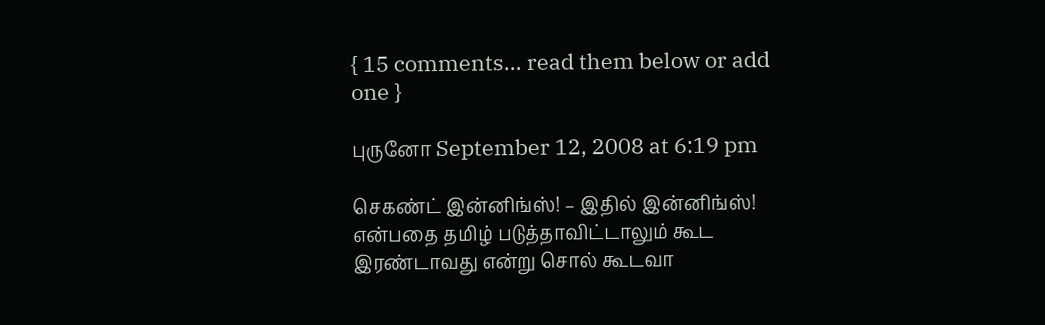{ 15 comments… read them below or add one }

புருனோ September 12, 2008 at 6:19 pm

செகண்ட் இன்னிங்ஸ்! – இதில் இன்னிங்ஸ்! என்பதை தமிழ் படுத்தாவிட்டாலும் கூட இரண்டாவது என்று சொல் கூடவா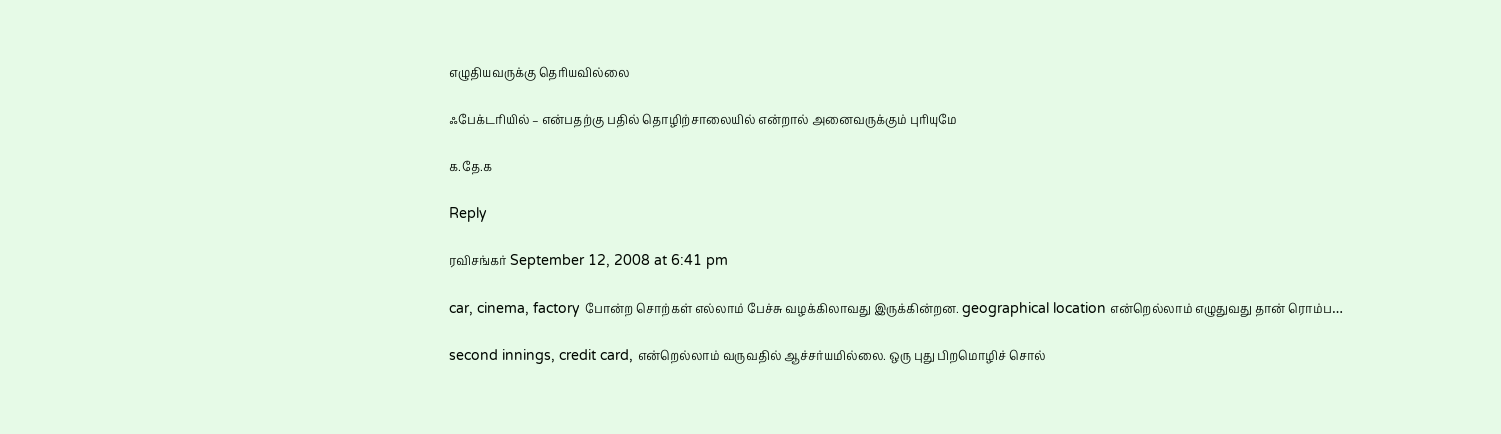எழுதியவருக்கு தெரியவில்லை

ஃபேக்டரியில் – என்பதற்கு பதில் தொழிற்சாலையில் என்றால் அனைவருக்கும் புரியுமே

க.தே.க

Reply

ரவிசங்கர் September 12, 2008 at 6:41 pm

car, cinema, factory போன்ற சொற்கள் எல்லாம் பேச்சு வழக்கிலாவது இருக்கின்றன. geographical location என்றெல்லாம் எழுதுவது தான் ரொம்ப…

second innings, credit card, என்றெல்லாம் வருவதில் ஆச்சர்யமில்லை. ஒரு புது பிறமொழிச் சொல்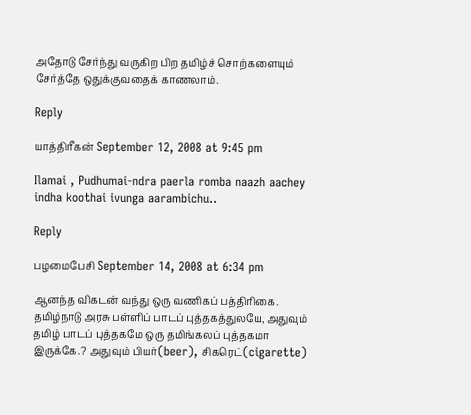அதோடு சேர்ந்து வருகிற பிற தமிழ்ச் சொற்களையும் சேர்த்தே ஒதுக்குவதைக் காணலாம்.

Reply

யாத்திரீகன் September 12, 2008 at 9:45 pm

Ilamai , Pudhumai-ndra paerla romba naazh aachey indha koothai ivunga aarambichu..

Reply

பழமைபேசி September 14, 2008 at 6:34 pm

ஆனந்த விகடன் வந்து ஒரு வணிகப் பத்திரிகை. தமிழ்நாடு அரசு பள்ளிப் பாடப் புத்தகத்துலயே, அதுவும் தமிழ் பாடப் புத்தகமே ஒரு தமிங்கலப் புத்தகமா இருக்கே.? அதுவும் பியர்(beer), சிகரெட்(cigarette)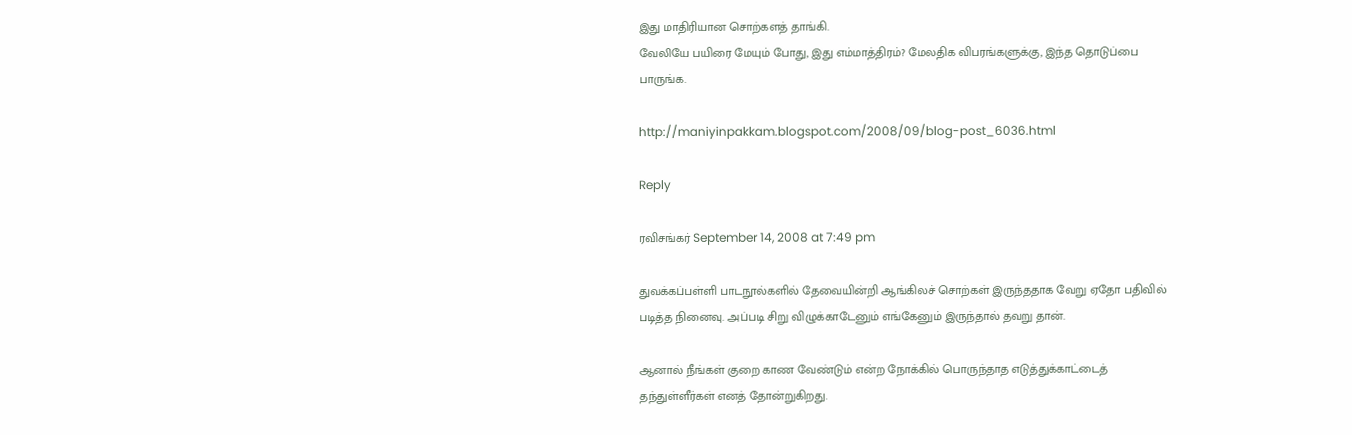இது மாதிரியான சொற்களத் தாங்கி.
வேலியே பயிரை மேயும் போது, இது எம்மாத்திரம்? மேலதிக விபரங்களுக்கு, இந்த தொடுப்பை பாருங்க.

http://maniyinpakkam.blogspot.com/2008/09/blog-post_6036.html

Reply

ரவிசங்கர் September 14, 2008 at 7:49 pm

துவக்கப்பள்ளி பாடநூல்களில் தேவையின்றி ஆங்கிலச் சொற்கள் இருந்ததாக வேறு ஏதோ பதிவில் படித்த நினைவு. அப்படி சிறு விழுக்காடேனும் எங்கேனும் இருந்தால் தவறு தான்.

ஆனால் நீங்கள் குறை காண வேண்டும் என்ற நோக்கில் பொருந்தாத எடுத்துக்காட்டைத் தந்துள்ளீர்கள் எனத் தோன்றுகிறது.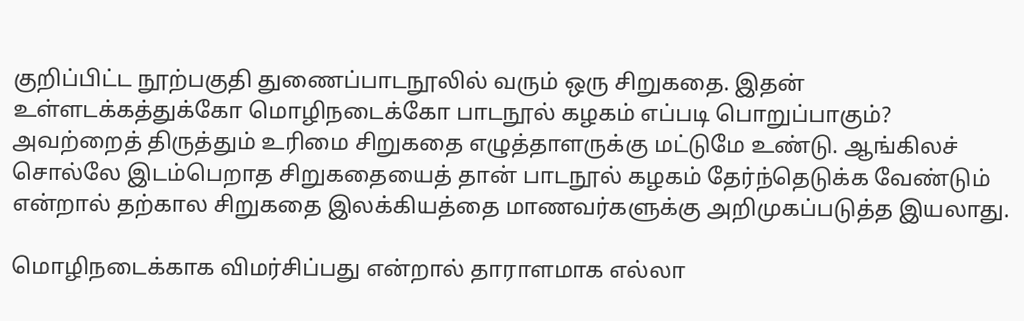குறிப்பிட்ட நூற்பகுதி துணைப்பாடநூலில் வரும் ஒரு சிறுகதை. இதன் உள்ளடக்கத்துக்கோ மொழிநடைக்கோ பாடநூல் கழகம் எப்படி பொறுப்பாகும்? அவற்றைத் திருத்தும் உரிமை சிறுகதை எழுத்தாளருக்கு மட்டுமே உண்டு. ஆங்கிலச் சொல்லே இடம்பெறாத சிறுகதையைத் தான் பாடநூல் கழகம் தேர்ந்தெடுக்க வேண்டும் என்றால் தற்கால சிறுகதை இலக்கியத்தை மாணவர்களுக்கு அறிமுகப்படுத்த இயலாது.

மொழிநடைக்காக விமர்சிப்பது என்றால் தாராளமாக எல்லா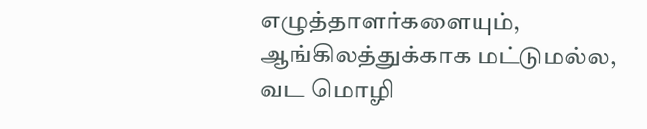எழுத்தாளர்களையும், ஆங்கிலத்துக்காக மட்டுமல்ல, வட மொழி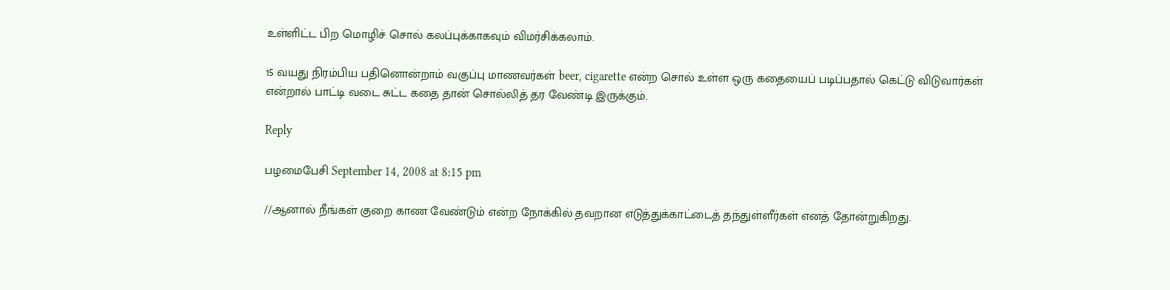உள்ளிட்ட பிற மொழிச் சொல் கலப்புக்காகவும் விமர்சிக்கலாம்.

15 வயது நிரம்பிய பதினொன்றாம் வகுப்பு மாணவர்கள் beer, cigarette என்ற சொல் உள்ள ஒரு கதையைப் படிப்பதால் கெட்டு விடுவார்கள் என்றால் பாட்டி வடை சுட்ட கதை தான் சொல்லித் தர வேண்டி இருக்கும்.

Reply

பழமைபேசி September 14, 2008 at 8:15 pm

//ஆனால் நீங்கள் குறை காண வேண்டும் என்ற நோக்கில் தவறான எடுத்துக்காட்டைத் தந்துள்ளீர்கள் எனத் தோன்றுகிறது.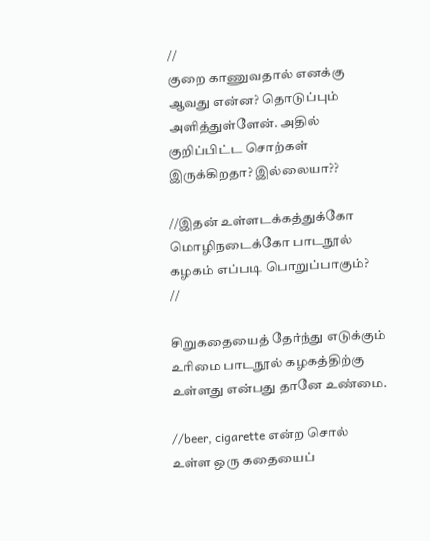//
குறை காணுவதால் எனக்கு ஆவது என்ன? தொடுப்பும் அளித்துள்ளேன். அதில் குறிப்பிட்ட சொற்கள் இருக்கிறதா? இல்லையா??

//இதன் உள்ளடக்கத்துக்கோ மொழிநடைக்கோ பாடநூல் கழகம் எப்படி பொறுப்பாகும்?
//

சிறுகதையைத் தேர்ந்து எடுக்கும் உரிமை பாடநூல் கழகத்திற்கு உள்ளது என்பது தானே உண்மை.

//beer, cigarette என்ற சொல் உள்ள ஒரு கதையைப்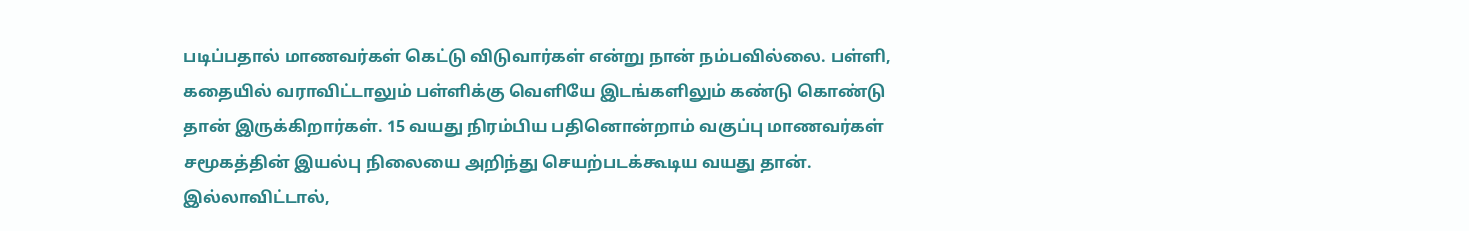படிப்பதால் மாணவர்கள் கெட்டு விடுவார்கள் என்று நான் நம்பவில்லை. பள்ளி, கதையில் வராவிட்டாலும் பள்ளிக்கு வெளியே இடங்களிலும் கண்டு கொண்டு தான் இருக்கிறார்கள். 15 வயது நிரம்பிய பதினொன்றாம் வகுப்பு மாணவர்கள் சமூகத்தின் இயல்பு நிலையை அறிந்து செயற்படக்கூடிய வயது தான். இல்லாவிட்டால்,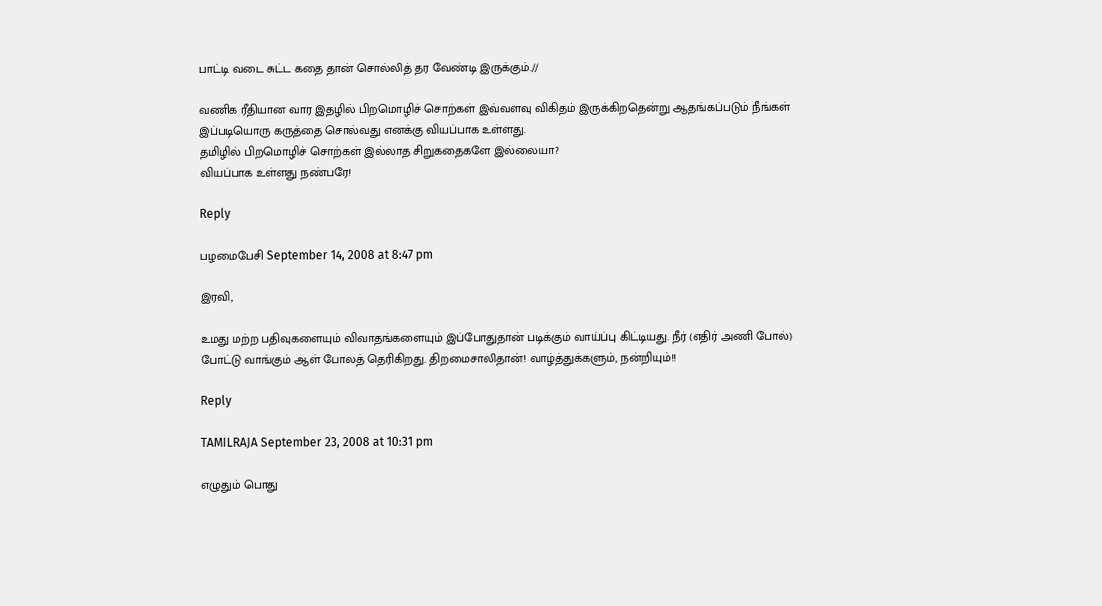பாட்டி வடை சுட்ட கதை தான் சொல்லித் தர வேண்டி இருக்கும்.//

வணிக ரீதியான வார இதழில் பிறமொழிச் சொற்கள் இவ்வளவு விகிதம் இருக்கிறதென்று ஆதங்கப்படும் நீங்கள் இப்படியொரு கருத்தை சொல்வது எனக்கு வியப்பாக உள்ளது.
தமிழில் பிறமொழிச் சொற்கள் இல்லாத சிறுகதைகளே இல்லையா?
வியப்பாக உள்ளது நண்பரே!

Reply

பழமைபேசி September 14, 2008 at 8:47 pm

இரவி,

உமது மற்ற பதிவுகளையும் விவாதங்களையும் இப்போதுதான் படிக்கும் வாய்ப்பு கிட்டியது. நீர் (எதிர் அணி போல்) போட்டு வாங்கும் ஆள் போலத் தெரிகிறது. திறமைசாலிதான்! வாழ்த்துக்களும், நன்றியும்!!

Reply

TAMILRAJA September 23, 2008 at 10:31 pm

எழுதும் பொது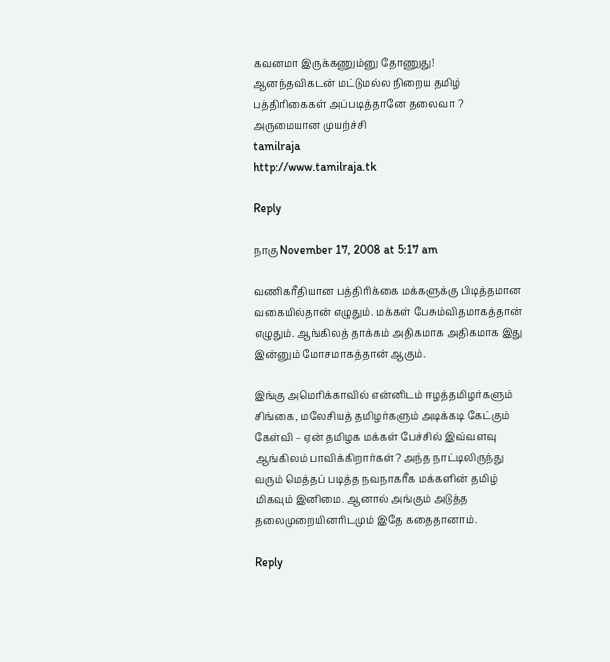கவனமா இருக்கணும்னு தோணுது!
ஆனந்தவிகடன் மட்டுமல்ல நிறைய தமிழ் பத்திரிகைகள் அப்படித்தானே தலைவா ?
அருமையான முயற்ச்சி
tamilraja
http://www.tamilraja.tk

Reply

நாகு November 17, 2008 at 5:17 am

வணிகரீதியான பத்திரிக்கை மக்களுக்கு பிடித்தமான வகையில்தான் எழுதும். மக்கள் பேசும்விதமாகத்தான் எழுதும். ஆங்கிலத் தாக்கம் அதிகமாக அதிகமாக இது இன்னும் மோசமாகத்தான் ஆகும்.

இங்கு அமெரிக்காவில் என்னிடம் ஈழத்தமிழர்களும் சிங்கை, மலேசியத் தமிழர்களும் அடிக்கடி கேட்கும் கேள்வி – ஏன் தமிழக மக்கள் பேச்சில் இவ்வளவு ஆங்கிலம் பாவிக்கிறார்கள்? அந்த நாட்டிலிருந்து வரும் மெத்தப் படித்த நவநாகரீக மக்களின் தமிழ் மிகவும் இனிமை. ஆனால் அங்கும் அடுத்த தலைமுறையினரிடமும் இதே கதைதானாம்.

Reply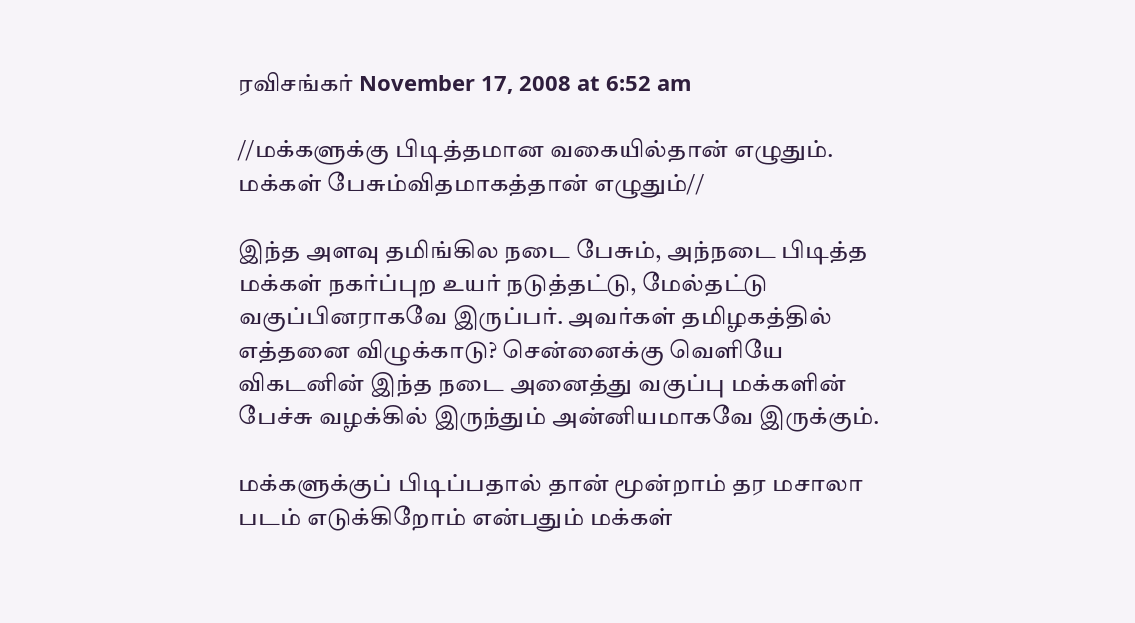ரவிசங்கர் November 17, 2008 at 6:52 am

//மக்களுக்கு பிடித்தமான வகையில்தான் எழுதும். மக்கள் பேசும்விதமாகத்தான் எழுதும்//

இந்த அளவு தமிங்கில நடை பேசும், அந்நடை பிடித்த மக்கள் நகர்ப்புற உயர் நடுத்தட்டு, மேல்தட்டு வகுப்பினராகவே இருப்பர். அவர்கள் தமிழகத்தில் எத்தனை விழுக்காடு? சென்னைக்கு வெளியே விகடனின் இந்த நடை அனைத்து வகுப்பு மக்களின் பேச்சு வழக்கில் இருந்தும் அன்னியமாகவே இருக்கும்.

மக்களுக்குப் பிடிப்பதால் தான் மூன்றாம் தர மசாலா படம் எடுக்கிறோம் என்பதும் மக்கள்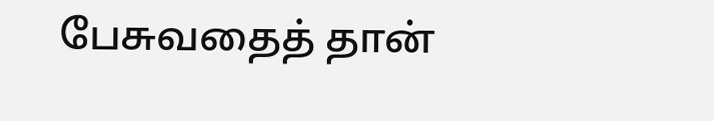பேசுவதைத் தான்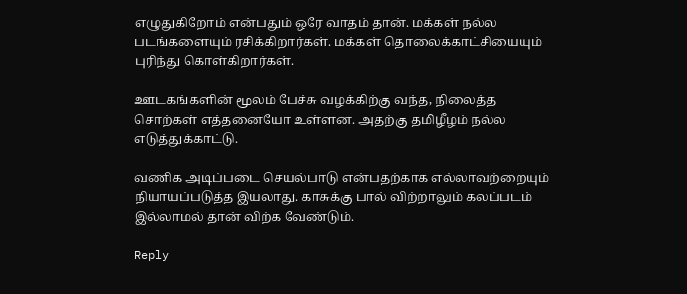எழுதுகிறோம் என்பதும் ஒரே வாதம் தான். மக்கள் நல்ல படங்களையும் ரசிக்கிறார்கள். மக்கள் தொலைக்காட்சியையும் புரிந்து கொள்கிறார்கள்.

ஊடகங்களின் மூலம் பேச்சு வழக்கிற்கு வந்த, நிலைத்த சொற்கள் எத்தனையோ உள்ளன. அதற்கு தமிழீழம் நல்ல எடுத்துக்காட்டு.

வணிக அடிப்படை செயல்பாடு என்பதற்காக எல்லாவற்றையும் நியாயப்படுத்த இயலாது. காசுக்கு பால் விற்றாலும் கலப்படம் இல்லாமல் தான் விற்க வேண்டும்.

Reply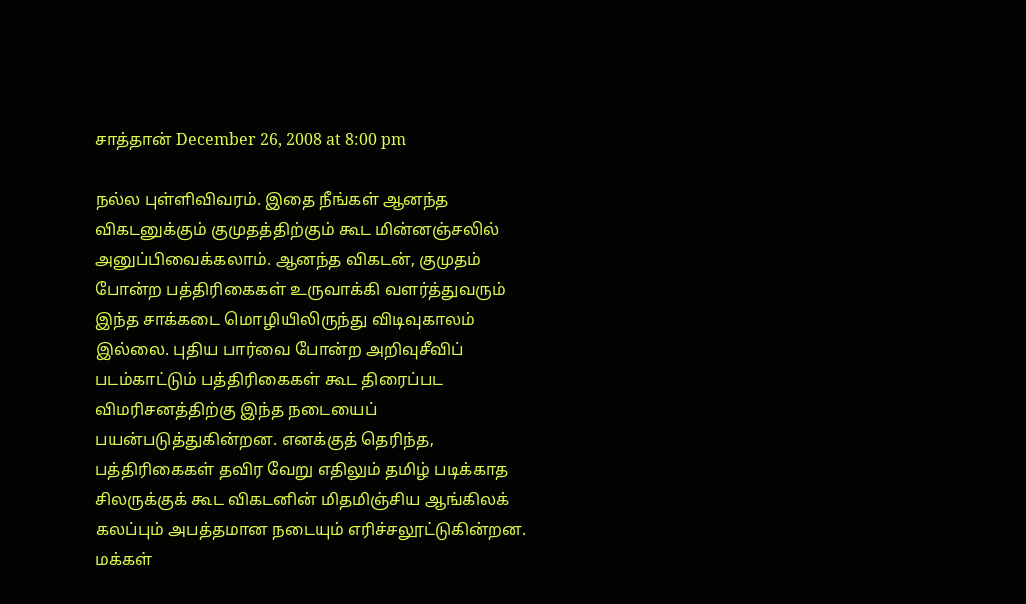சாத்தான் December 26, 2008 at 8:00 pm

நல்ல புள்ளிவிவரம். இதை நீங்கள் ஆனந்த விகடனுக்கும் குமுதத்திற்கும் கூட மின்னஞ்சலில் அனுப்பிவைக்கலாம். ஆனந்த விகடன், குமுதம் போன்ற பத்திரிகைகள் உருவாக்கி வளர்த்துவரும் இந்த சாக்கடை மொழியிலிருந்து விடிவுகாலம் இல்லை. புதிய பார்வை போன்ற அறிவுசீவிப் படம்காட்டும் பத்திரிகைகள் கூட திரைப்பட விமரிசனத்திற்கு இந்த நடையைப் பயன்படுத்துகின்றன. எனக்குத் தெரிந்த, பத்திரிகைகள் தவிர வேறு எதிலும் தமிழ் படிக்காத சிலருக்குக் கூட விகடனின் மிதமிஞ்சிய ஆங்கிலக் கலப்பும் அபத்தமான நடையும் எரிச்சலூட்டுகின்றன. மக்கள்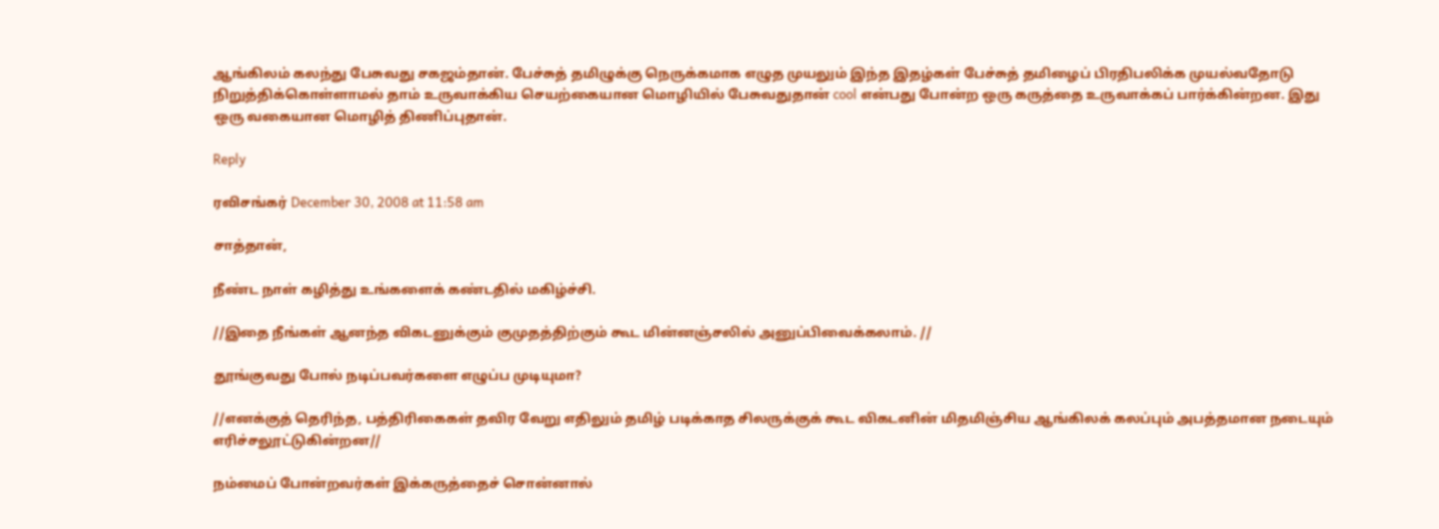ஆங்கிலம் கலந்து பேசுவது சகஜம்தான். பேச்சுத் தமிழுக்கு நெருக்கமாக எழுத முயலும் இந்த இதழ்கள் பேச்சுத் தமிழைப் பிரதிபலிக்க முயல்வதோடு நிறுத்திக்கொள்ளாமல் தாம் உருவாக்கிய செயற்கையான மொழியில் பேசுவதுதான் cool என்பது போன்ற ஒரு கருத்தை உருவாக்கப் பார்க்கின்றன. இது ஒரு வகையான மொழித் திணிப்புதான்.

Reply

ரவிசங்கர் December 30, 2008 at 11:58 am

சாத்தான்,

நீண்ட நாள் கழித்து உங்களைக் கண்டதில் மகிழ்ச்சி.

//இதை நீங்கள் ஆனந்த விகடனுக்கும் குமுதத்திற்கும் கூட மின்னஞ்சலில் அனுப்பிவைக்கலாம். //

தூங்குவது போல் நடிப்பவர்களை எழுப்ப முடியுமா?

//எனக்குத் தெரிந்த, பத்திரிகைகள் தவிர வேறு எதிலும் தமிழ் படிக்காத சிலருக்குக் கூட விகடனின் மிதமிஞ்சிய ஆங்கிலக் கலப்பும் அபத்தமான நடையும் எரிச்சலூட்டுகின்றன//

நம்மைப் போன்றவர்கள் இக்கருத்தைச் சொன்னால்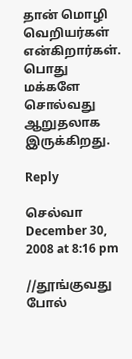தான் மொழி வெறியர்கள் என்கிறார்கள். பொது மக்களே சொல்வது ஆறுதலாக இருக்கிறது.

Reply

செல்வா December 30, 2008 at 8:16 pm

//தூங்குவது போல்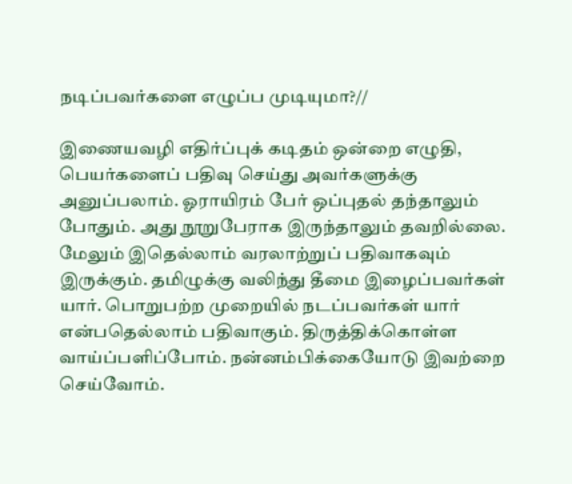நடிப்பவர்களை எழுப்ப முடியுமா?//

இணையவழி எதிர்ப்புக் கடிதம் ஒன்றை எழுதி, பெயர்களைப் பதிவு செய்து அவர்களுக்கு அனுப்பலாம். ஓராயிரம் பேர் ஒப்புதல் தந்தாலும் போதும். அது நூறுபேராக இருந்தாலும் தவறில்லை. மேலும் இதெல்லாம் வரலாற்றுப் பதிவாகவும் இருக்கும். தமிழுக்கு வலிந்து தீமை இழைப்பவர்கள் யார். பொறுபற்ற முறையில் நடப்பவர்கள் யார் என்பதெல்லாம் பதிவாகும். திருத்திக்கொள்ள வாய்ப்பளிப்போம். நன்னம்பிக்கையோடு இவற்றை செய்வோம்.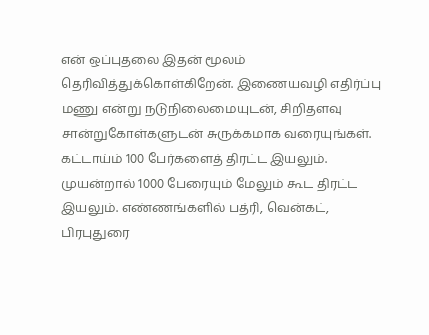என் ஒப்புதலை இதன் மூலம் தெரிவித்துக்கொள்கிறேன். இணையவழி எதிர்ப்பு மணு என்று நடுநிலைமையுடன், சிறிதளவு சான்றுகோள்களுடன் சுருக்கமாக வரையுங்கள். கட்டாய்ம் 100 பேர்களைத் திரட்ட இயலும். முயன்றால் 1000 பேரையும் மேலும் கூட திரட்ட இயலும். எண்ணங்களில் பத்ரி, வென்கட், பிரபுதுரை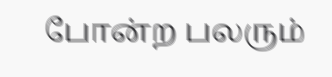போன்ற பலரும்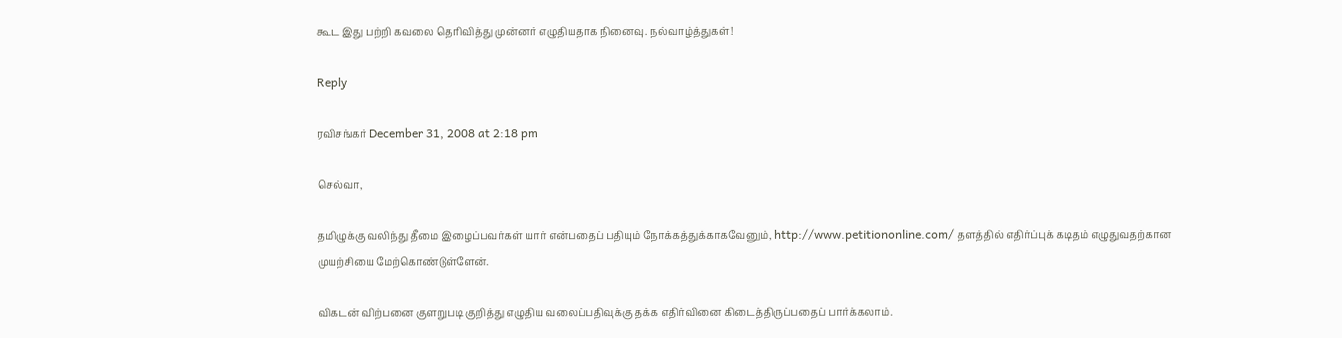கூட இது பற்றி கவலை தெரிவித்து முன்னர் எழுதியதாக நினைவு. நல்வாழ்த்துகள்!

Reply

ரவிசங்கர் December 31, 2008 at 2:18 pm

செல்வா,

தமிழுக்கு வலிந்து தீமை இழைப்பவர்கள் யார் என்பதைப் பதியும் நோக்கத்துக்காகவேனும், http://www.petitiononline.com/ தளத்தில் எதிர்ப்புக் கடிதம் எழுதுவதற்கான முயற்சியை மேற்கொண்டுள்ளேன்.

விகடன் விற்பனை குளறுபடி குறித்து எழுதிய வலைப்பதிவுக்கு தக்க எதிர்வினை கிடைத்திருப்பதைப் பார்க்கலாம்.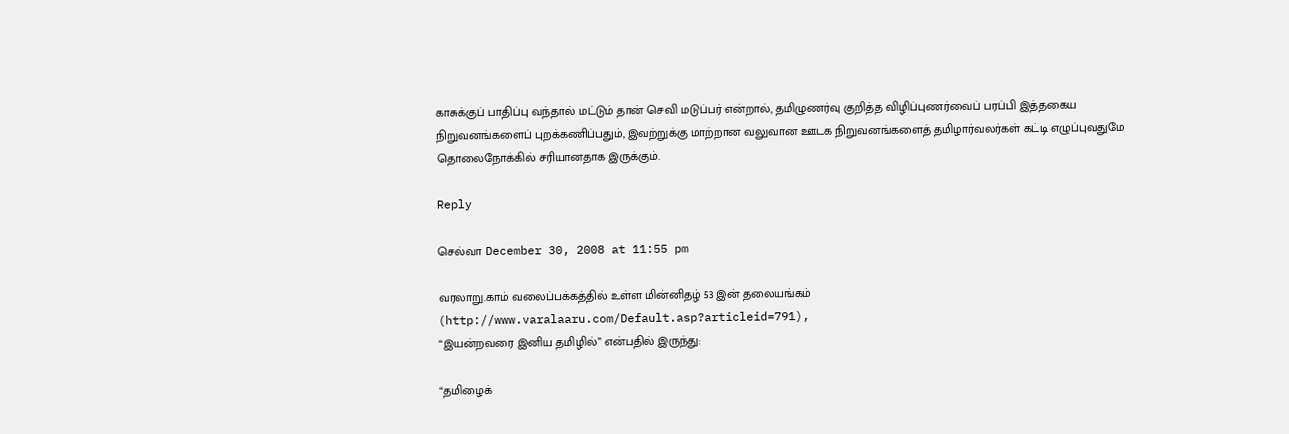காசுக்குப் பாதிப்பு வந்தால் மட்டும் தான் செவி மடுப்பர் என்றால், தமிழுணர்வு குறித்த விழிப்புணர்வைப் பரப்பி இத்தகைய நிறுவனங்களைப் புறக்கணிப்பதும், இவற்றுக்கு மாற்றான வலுவான ஊடக நிறுவனங்களைத் தமிழார்வலர்கள் கட்டி எழுப்புவதுமே தொலைநோக்கில் சரியானதாக இருக்கும்.

Reply

செல்வா December 30, 2008 at 11:55 pm

வரலாறு.காம் வலைப்பக்கத்தில் உள்ள மின்னிதழ் 53 இன் தலையங்கம் (http://www.varalaaru.com/Default.asp?articleid=791),
“இயன்றவரை இனிய தமிழில்” என்பதில் இருந்து:

“தமிழைக்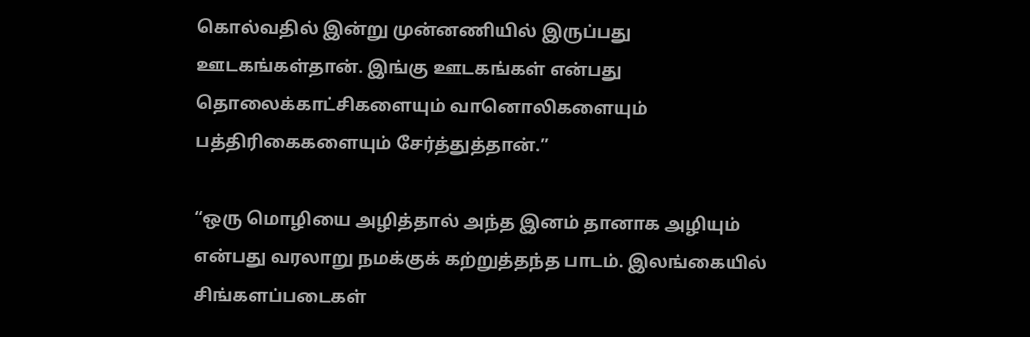கொல்வதில் இன்று முன்னணியில் இருப்பது ஊடகங்கள்தான். இங்கு ஊடகங்கள் என்பது தொலைக்காட்சிகளையும் வானொலிகளையும் பத்திரிகைகளையும் சேர்த்துத்தான்.”

“ஒரு மொழியை அழித்தால் அந்த இனம் தானாக அழியும் என்பது வரலாறு நமக்குக் கற்றுத்தந்த பாடம். இலங்கையில் சிங்களப்படைகள்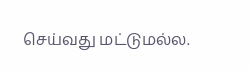செய்வது மட்டுமல்ல.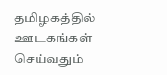தமிழகத்தில் ஊடகங்கள் செய்வதும்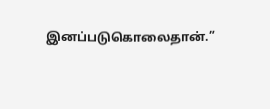இனப்படுகொலைதான்.”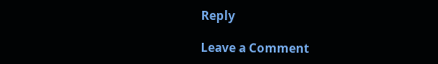Reply

Leave a Comment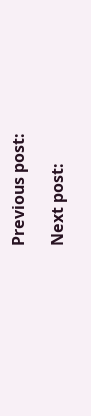Previous post:

Next post: